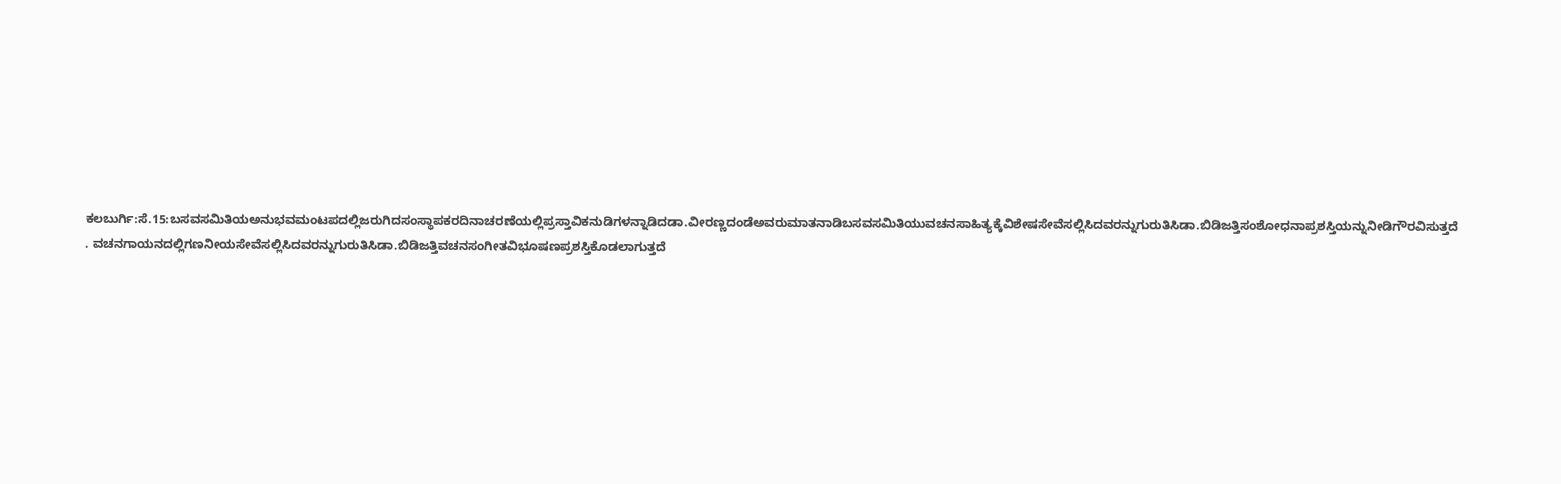ಕಲಬುರ್ಗಿ:ಸೆ.15:ಬಸವಸಮಿತಿಯಅನುಭವಮಂಟಪದಲ್ಲಿಜರುಗಿದಸಂಸ್ಥಾಪಕರದಿನಾಚರಣೆಯಲ್ಲಿಪ್ರಸ್ತಾವಿಕನುಡಿಗಳನ್ನಾಡಿದಡಾ.ವೀರಣ್ಣದಂಡೆಅವರುಮಾತನಾಡಿಬಸವಸಮಿತಿಯುವಚನಸಾಹಿತ್ಯಕ್ಕೆವಿಶೇಷಸೇವೆಸಲ್ಲಿಸಿದವರನ್ನುಗುರುತಿಸಿಡಾ.ಬಿಡಿಜತ್ತಿಸಂಶೋಧನಾಪ್ರಶಸ್ತಿಯನ್ನುನೀಡಿಗೌರವಿಸುತ್ತದೆ . ವಚನಗಾಯನದಲ್ಲಿಗಣನೀಯಸೇವೆಸಲ್ಲಿಸಿದವರನ್ನುಗುರುತಿಸಿಡಾ.ಬಿಡಿಜತ್ತಿವಚನಸಂಗೀತವಿಭೂಷಣಪ್ರಶಸ್ತಿಕೊಡಲಾಗುತ್ತದೆ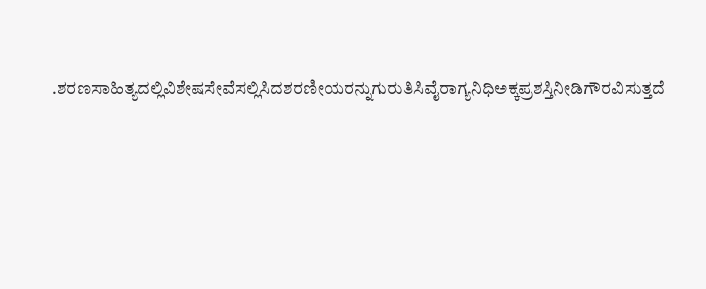.ಶರಣಸಾಹಿತ್ಯದಲ್ಲಿವಿಶೇಷಸೇವೆಸಲ್ಲಿಸಿದಶರಣೀಯರನ್ನುಗುರುತಿಸಿವೈರಾಗ್ಯನಿಧಿಅಕ್ಕಪ್ರಶಸ್ತಿನೀಡಿಗೌರವಿಸುತ್ತದೆ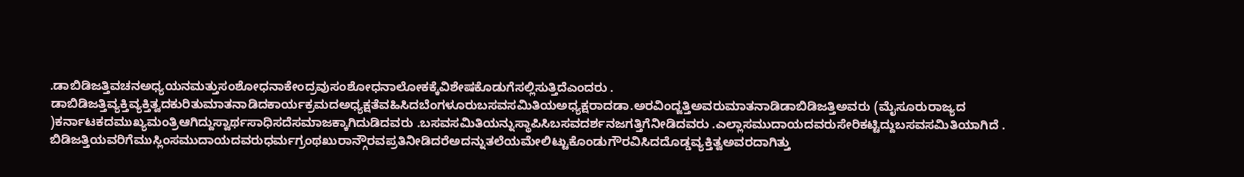.ಡಾಬಿಡಿಜತ್ತಿವಚನಅಧ್ಯಯನಮತ್ತುಸಂಶೋಧನಾಕೇಂದ್ರವುಸಂಶೋಧನಾಲೋಕಕ್ಕೆವಿಶೇಷಕೊಡುಗೆಸಲ್ಲಿಸುತ್ತಿದೆಎಂದರು .
ಡಾಬಿಡಿಜತ್ತಿವ್ಯಕ್ತಿವ್ಯಕ್ತಿತ್ವದಕುರಿತುಮಾತನಾಡಿದಕಾರ್ಯಕ್ರಮದಅಧ್ಯಕ್ಷತೆವಹಿಸಿದಬೆಂಗಳೂರುಬಸವಸಮಿತಿಯಅಧ್ಯಕ್ಷರಾದಡಾ.ಅರವಿಂದ್ಜತ್ತಿಅವರುಮಾತನಾಡಿಡಾಬಿಡಿಜತ್ತಿಅವರು (ಮೈಸೂರುರಾಜ್ಯದ )ಕರ್ನಾಟಕದಮುಖ್ಯಮಂತ್ರಿಆಗಿದ್ದುಸ್ವಾರ್ಥಸಾಧಿಸದೆಸಮಾಜಕ್ಕಾಗಿದುಡಿದವರು .ಬಸವಸಮಿತಿಯನ್ನುಸ್ಥಾಪಿಸಿಬಸವದರ್ಶನಜಗತ್ತಿಗೆನೀಡಿದವರು .ಎಲ್ಲಾಸಮುದಾಯದವರುಸೇರಿಕಟ್ಟಿದ್ದುಬಸವಸಮಿತಿಯಾಗಿದೆ . ಬಿಡಿಜತ್ತಿಯವರಿಗೆಮುಸ್ಲಿಂಸಮುದಾಯದವರುಧರ್ಮಗ್ರಂಥಖುರಾನ್ಗೌರವಪ್ರತಿನೀಡಿದರೆಅದನ್ನುತಲೆಯಮೇಲಿಟ್ಟುಕೊಂಡುಗೌರವಿಸಿದದೊಡ್ಡವ್ಯಕ್ತಿತ್ವಅವರದಾಗಿತ್ತು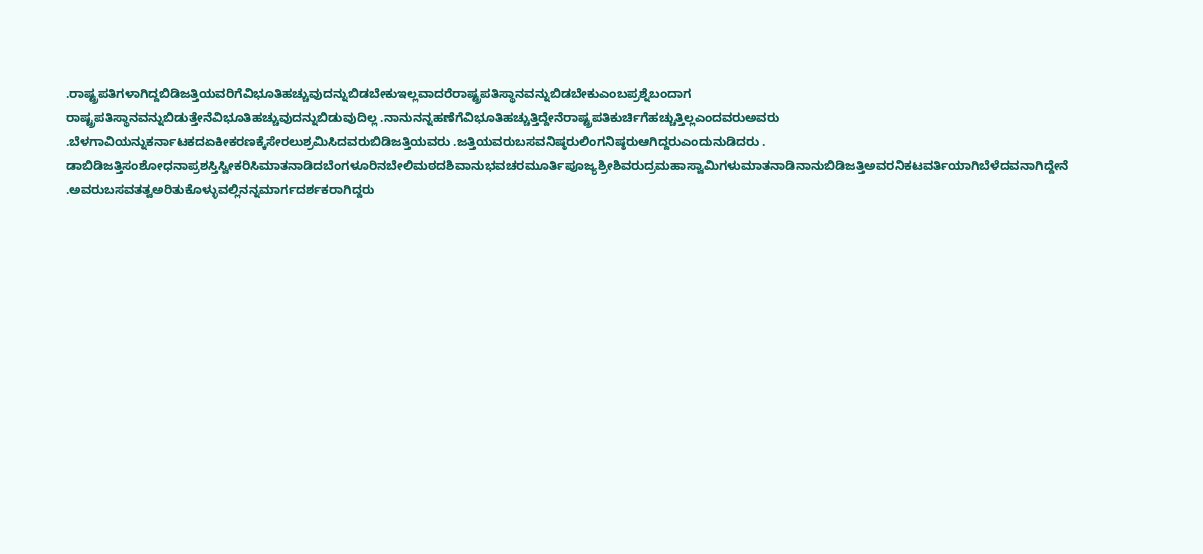.ರಾಷ್ಟ್ರಪತಿಗಳಾಗಿದ್ದಬಿಡಿಜತ್ತಿಯವರಿಗೆವಿಭೂತಿಹಚ್ಚುವುದನ್ನುಬಿಡಬೇಕುಇಲ್ಲವಾದರೆರಾಷ್ಟ್ರಪತಿಸ್ಥಾನವನ್ನುಬಿಡಬೇಕುಎಂಬಪ್ರಶ್ನೆಬಂದಾಗ
ರಾಷ್ಟ್ರಪತಿಸ್ಥಾನವನ್ನುಬಿಡುತ್ತೇನೆವಿಭೂತಿಹಚ್ಚುವುದನ್ನುಬಿಡುವುದಿಲ್ಲ .ನಾನುನನ್ನಹಣೆಗೆವಿಭೂತಿಹಚ್ಚುತ್ತಿದ್ದೇನೆರಾಷ್ಟ್ರಪತಿಕುರ್ಚಿಗೆಹಚ್ಚುತ್ತಿಲ್ಲಎಂದವರುಅವರು .ಬೆಳಗಾವಿಯನ್ನುಕರ್ನಾಟಕದಏಕೀಕರಣಕ್ಕೆಸೇರಲುಶ್ರಮಿಸಿದವರುಬಿಡಿಜತ್ತಿಯವರು .ಜತ್ತಿಯವರುಬಸವನಿಷ್ಠರುಲಿಂಗನಿಷ್ಠರುಆಗಿದ್ದರುಎಂದುನುಡಿದರು .
ಡಾಬಿಡಿಜತ್ತಿಸಂಶೋಧನಾಪ್ರಶಸ್ತಿಸ್ವೀಕರಿಸಿಮಾತನಾಡಿದಬೆಂಗಳೂರಿನಬೇಲಿಮಠದಶಿವಾನುಭವಚರಮೂರ್ತಿಪೂಜ್ಯಶ್ರೀಶಿವರುದ್ರಮಹಾಸ್ವಾಮಿಗಳುಮಾತನಾಡಿನಾನುಬಿಡಿಜತ್ತಿಅವರನಿಕಟವರ್ತಿಯಾಗಿಬೆಳೆದವನಾಗಿದ್ದೇನೆ .ಅವರುಬಸವತತ್ವಅರಿತುಕೊಳ್ಳುವಲ್ಲಿನನ್ನಮಾರ್ಗದರ್ಶಕರಾಗಿದ್ದರು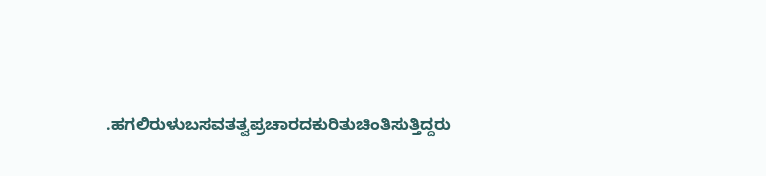.ಹಗಲಿರುಳುಬಸವತತ್ವಪ್ರಚಾರದಕುರಿತುಚಿಂತಿಸುತ್ತಿದ್ದರು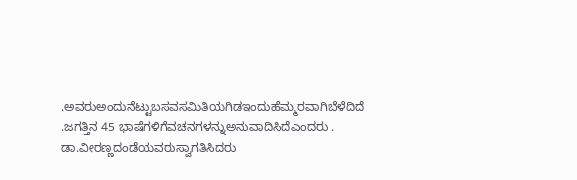.ಅವರುಅಂದುನೆಟ್ಟುಬಸವಸಮಿತಿಯಗಿಡಇಂದುಹೆಮ್ಮರವಾಗಿಬೆಳೆದಿದೆ .ಜಗತ್ತಿನ 45 ಭಾಷೆಗಳಿಗೆವಚನಗಳನ್ನುಅನುವಾದಿಸಿದೆಎಂದರು .
ಡಾ.ವೀರಣ್ಣದಂಡೆಯವರುಸ್ವಾಗತಿಸಿದರು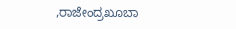,ರಾಜೇಂದ್ರಖೂಬಾ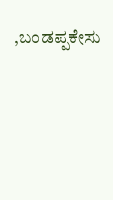,ಬಂಡಪ್ಪಕೇಸು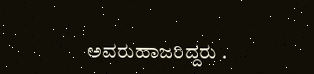ಅವರುಹಾಜರಿದ್ದರು .